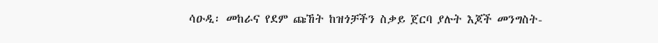ሳዑዲ፡ መከራና የደም ጩኸት ከዝጎቻችን ስቃይ ጀርባ ያሉት እጆች መንግስት-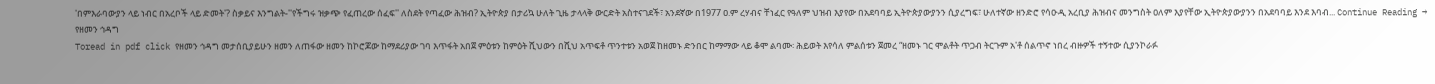'በምእራባውያን ላይ ነብር በአረቦች ላይ ድመት'? ስቃይና እንግልት-''የችግሩ ዝቃጭ የፈጠረው ሰፈፍ'' ለስደት የጣፈው ሕዝብ? ኢትዮጵያ በታሪኳ ሁለት ጊዜ ታላላቅ ውርድት አስተናገደች፣ አንደኛው በ1977 ዐ.ም ረሃብና ቸነፈር የዓለም ህዝብ እያየው በአደባባይ ኢትዮጵያውያንን ሲያረግፍ፣ ሁለተኛው ዘንድሮ የሳዑዲ አረቢያ ሕዝብና መንግስት ዐለም እያየቸው ኢትዮጵያውያንን በአደባባይ እንደ እባብ... Continue Reading →
የዘመን ኅዳግ
Toread in pdf click የዘመን ኅዳግ መታሰቢያይሁን ዘመን ለጠፋው ዘመን ከኮሮጆው ከማደሪያው ገባ እጥፋት አበጀ ምዕቱን ከምዕት ሺህውን በሺህ አጥፍቶ ጥንተቱን አወጀ ከዘመኑ ድንበር ከማማው ላይ ቆሞ ልባሙ፡ ሕይወት እየሳለ ምልሰቱን ጀመረ “ዘመኑ ገር ሞልቶት ጥጋብ ትርጉም አ'ቶ ሰልጥኖ ነበረ ብዙዎች ተኝተው ሲያንኮራፉ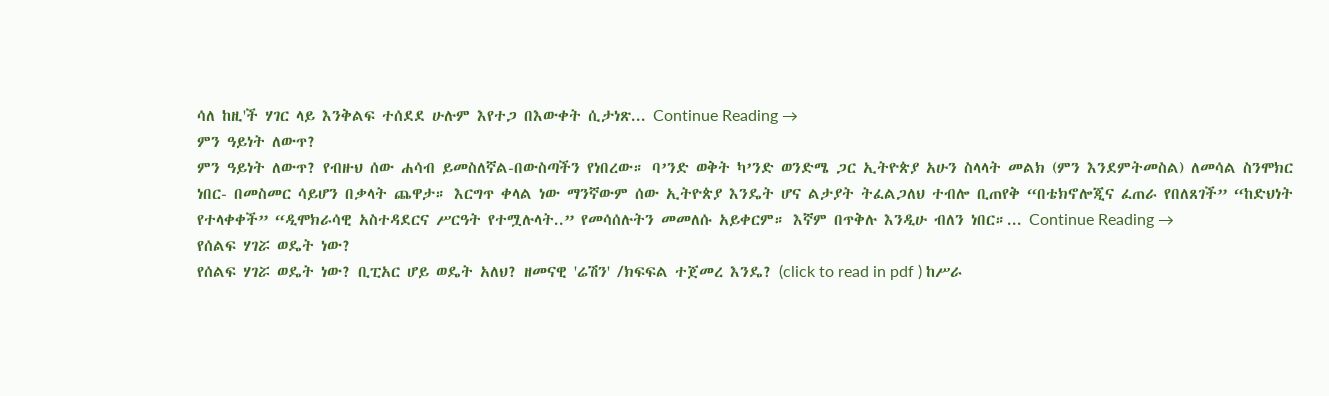ሳለ ከዚ'ች ሃገር ላይ እንቅልፍ ተሰደደ ሁሉም እየተጋ በእውቀት ሲታነጽ... Continue Reading →
ምን ዓይነት ለውጥ?
ምን ዓይነት ለውጥ? የብዙህ ሰው ሐሳብ ይመስለኛል-በውስጣችን የነበረው። ባ’ንድ ወቅት ካ’ንድ ወንድሜ ጋር ኢትዮጵያ አሁን ስላላት መልክ (ምን እንደምትመስል) ለመሳል ስንሞክር ነበር- በመስመር ሳይሆን በቃላት ጨዋታ። እርግጥ ቀላል ነው ማንኛውም ሰው ኢትዮጵያ እንዴት ሆና ልታያት ትፈልጋለህ ተብሎ ቢጠየቅ “በቴክኖሎጂና ፈጠራ የበለጸገች” “ከድህነት የተላቀቀች” “ዲሞክራሳዊ አስተዳደርና ሥርዓት የተሟሉላት..” የመሳሰሉትን መመለሱ አይቀርም። እኛም በጥቅሉ እንዲሁ ብለን ነበር።... Continue Reading →
የሰልፍ ሃገሯ ወዴት ነው?
የሰልፍ ሃገሯ ወዴት ነው? ቢፒአር ሆይ ወዴት አለህ? ዘመናዊ 'ሬሽን' /ክፍፍል ተጀመረ እንዴ? (click to read in pdf ) ከሥራ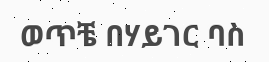ወጥቼ በሃይገር ባስ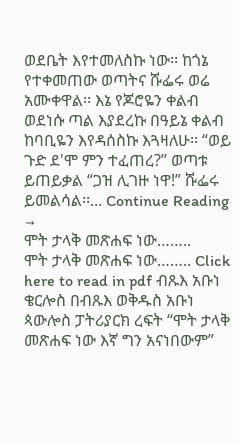ወደቤት እየተመለስኩ ነው፡፡ ከጎኔ የተቀመጠው ወጣትና ሹፌሩ ወሬ አሙቀዋል፡፡ እኔ የጆሮዬን ቀልብ ወደነሱ ጣል እያደረኩ በዓይኔ ቀልብ ከባቢዬን እየዳሰስኩ እጓዛለሁ፡፡ “ወይ ጉድ ደ'ሞ ምን ተፈጠረ?” ወጣቱ ይጠይቃል “ጋዝ ሊገዙ ነዋ!” ሹፌሩ ይመልሳል፡፡... Continue Reading →
ሞት ታላቅ መጽሐፍ ነው……..
ሞት ታላቅ መጽሐፍ ነው…….. Click here to read in pdf ብጹእ አቡነ ቄርሎስ በብጹእ ወቅዱስ አቡነ ጳውሎስ ፓትሪያርክ ረፍት “ሞት ታላቅ መጽሐፍ ነው እኛ ግን አናነበውም”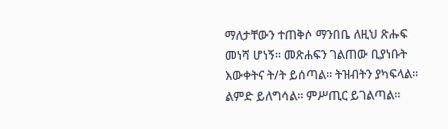ማለታቸውን ተጠቅሶ ማንበቤ ለዚህ ጽሑፍ መነሻ ሆነኝ፡፡ መጽሐፍን ገልጠው ቢያነቡት እውቀትና ት/ት ይሰጣል፡፡ ትዝብትን ያካፍላል፡፡ ልምድ ይለግሳል፡፡ ምሥጢር ይገልጣል፡፡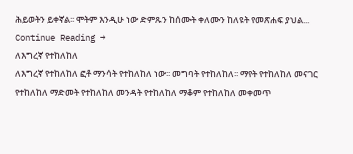ሕይወትን ይቀኛል፡፡ ሞትም እንዲሁ ነው ድምጹን ከሰሙት ቀለሙን ከለዩት የመጽሐፍ ያህል... Continue Reading →
ለእግረኛ የተከለከለ
ለእግረኛ የተከለከለ ፎቶ ማንሳት የተከለከለ ነው፡፡ መግባት የተከለከለ፡፡ ማየት የተከለከለ መናገር የተከለከለ ማድመት የተከለከለ መንዳት የተከለከለ ማቆም የተከለከለ መቀመጥ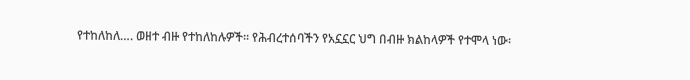የተከለከለ…. ወዘተ ብዙ የተከለከሉዎች፡፡ የሕብረተሰባችን የአኗኗር ህግ በብዙ ክልከላዎች የተሞላ ነው፡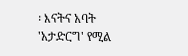፡ እናትና አባት 'አታድርግ' የሚል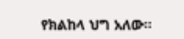የክልከላ ህግ አለው፡፡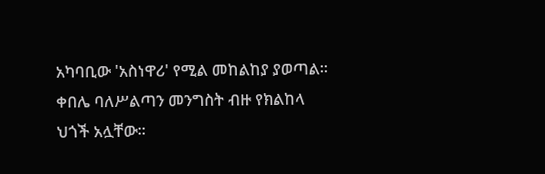አካባቢው 'አስነዋሪ' የሚል መከልከያ ያወጣል፡፡ ቀበሌ ባለሥልጣን መንግስት ብዙ የክልከላ ህጎች አሏቸው፡፡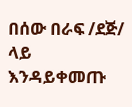በሰው በራፍ /ደጅ/ ላይ እንዳይቀመጡ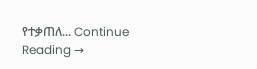የተቃጠለ... Continue Reading →